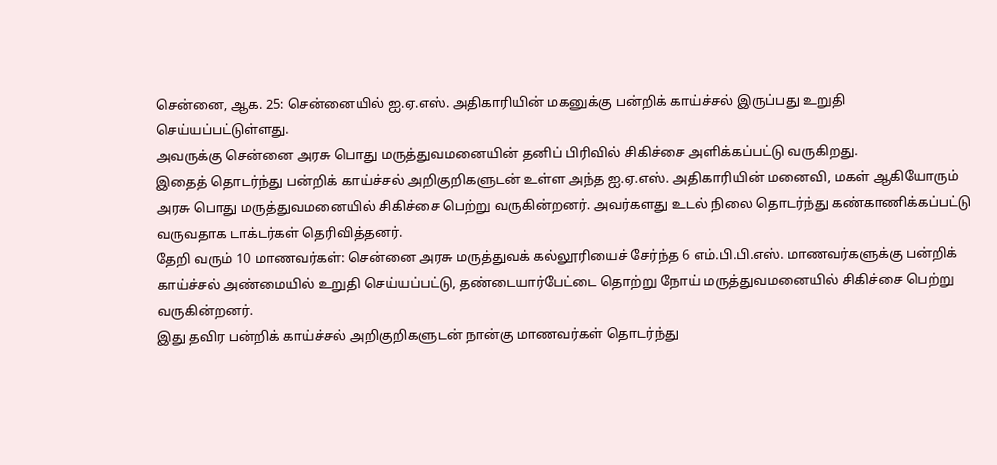சென்னை, ஆக. 25: சென்னையில் ஐ.ஏ.எஸ். அதிகாரியின் மகனுக்கு பன்றிக் காய்ச்சல் இருப்பது உறுதி செய்யப்பட்டுள்ளது.
அவருக்கு சென்னை அரசு பொது மருத்துவமனையின் தனிப் பிரிவில் சிகிச்சை அளிக்கப்பட்டு வருகிறது.
இதைத் தொடர்ந்து பன்றிக் காய்ச்சல் அறிகுறிகளுடன் உள்ள அந்த ஐ.ஏ.எஸ். அதிகாரியின் மனைவி, மகள் ஆகியோரும் அரசு பொது மருத்துவமனையில் சிகிச்சை பெற்று வருகின்றனர். அவர்களது உடல் நிலை தொடர்ந்து கண்காணிக்கப்பட்டு வருவதாக டாக்டர்கள் தெரிவித்தனர்.
தேறி வரும் 10 மாணவர்கள்: சென்னை அரசு மருத்துவக் கல்லூரியைச் சேர்ந்த 6 எம்.பி.பி.எஸ். மாணவர்களுக்கு பன்றிக் காய்ச்சல் அண்மையில் உறுதி செய்யப்பட்டு, தண்டையார்பேட்டை தொற்று நோய் மருத்துவமனையில் சிகிச்சை பெற்று வருகின்றனர்.
இது தவிர பன்றிக் காய்ச்சல் அறிகுறிகளுடன் நான்கு மாணவர்கள் தொடர்ந்து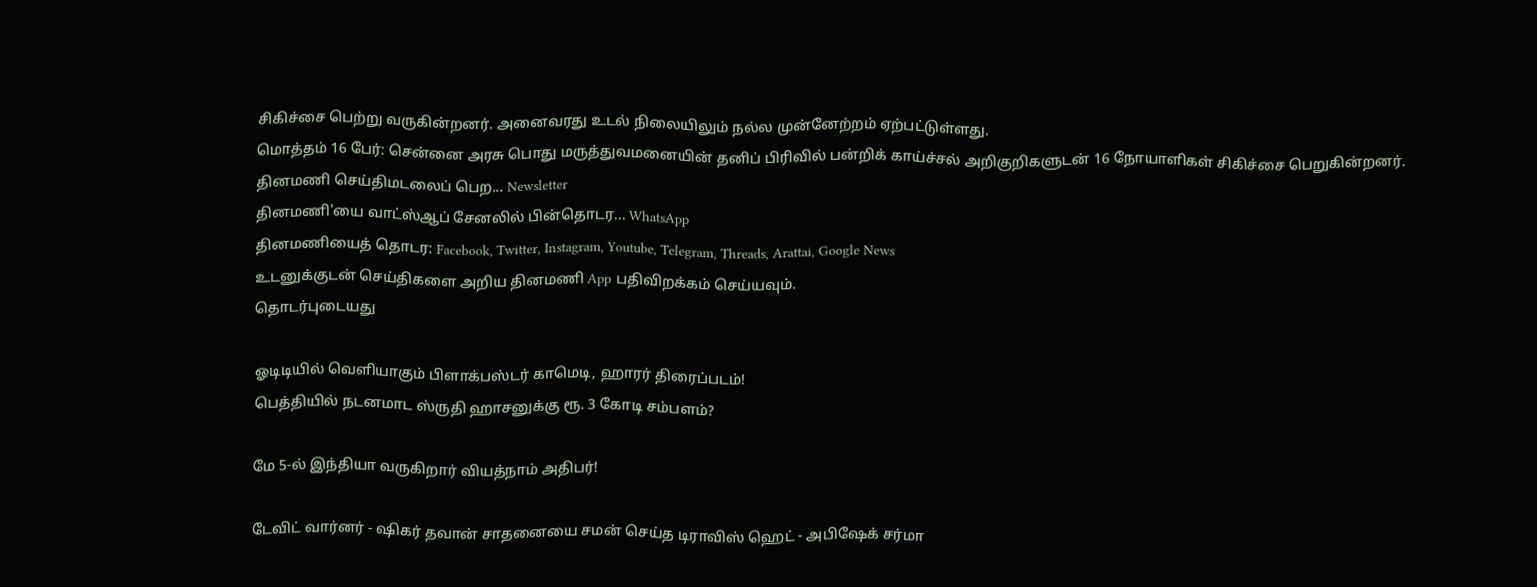சிகிச்சை பெற்று வருகின்றனர். அனைவரது உடல் நிலையிலும் நல்ல முன்னேற்றம் ஏற்பட்டுள்ளது.
மொத்தம் 16 பேர்: சென்னை அரசு பொது மருத்துவமனையின் தனிப் பிரிவில் பன்றிக் காய்ச்சல் அறிகுறிகளுடன் 16 நோயாளிகள் சிகிச்சை பெறுகின்றனர்.
தினமணி செய்திமடலைப் பெற... Newsletter
தினமணி'யை வாட்ஸ்ஆப் சேனலில் பின்தொடர... WhatsApp
தினமணியைத் தொடர: Facebook, Twitter, Instagram, Youtube, Telegram, Threads, Arattai, Google News
உடனுக்குடன் செய்திகளை அறிய தினமணி App பதிவிறக்கம் செய்யவும்.
தொடர்புடையது

ஓடிடியில் வெளியாகும் பிளாக்பஸ்டர் காமெடி, ஹாரர் திரைப்படம்!
பெத்தியில் நடனமாட ஸ்ருதி ஹாசனுக்கு ரூ. 3 கோடி சம்பளம்?

மே 5-ல் இந்தியா வருகிறார் வியத்நாம் அதிபர்!

டேவிட் வார்னர் - ஷிகர் தவான் சாதனையை சமன் செய்த டிராவிஸ் ஹெட் - அபிஷேக் சர்மா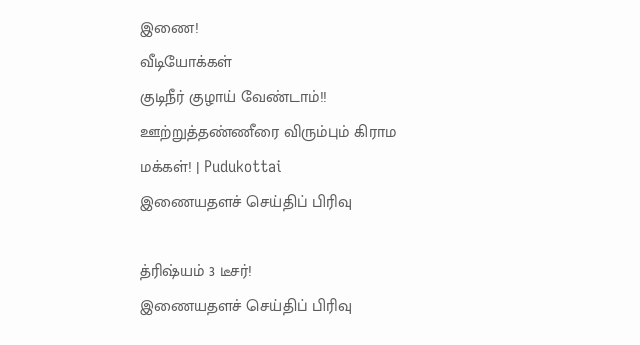இணை!
வீடியோக்கள்
குடிநீர் குழாய் வேண்டாம்!! ஊற்றுத்தண்ணீரை விரும்பும் கிராம மக்கள்! | Pudukottai
இணையதளச் செய்திப் பிரிவு

த்ரிஷ்யம் 3 டீசர்!
இணையதளச் செய்திப் பிரிவு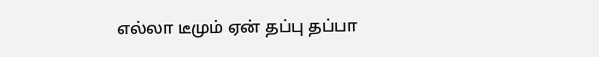எல்லா டீமும் ஏன் தப்பு தப்பா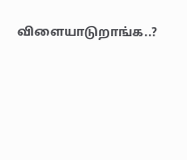விளையாடுறாங்க..?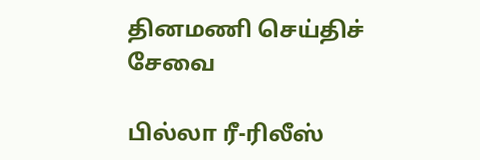தினமணி செய்திச் சேவை

பில்லா ரீ-ரிலீஸ்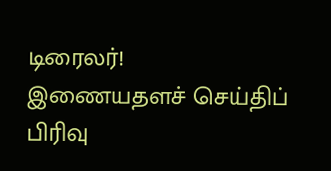டிரைலர்!
இணையதளச் செய்திப் பிரிவு